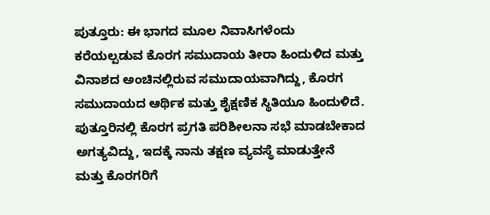ಪುತ್ತೂರು: ಈ ಭಾಗದ ಮೂಲ ನಿವಾಸಿಗಳೆಂದು ಕರೆಯಲ್ಪಡುವ ಕೊರಗ ಸಮುದಾಯ ತೀರಾ ಹಿಂದುಳಿದ ಮತ್ತು ವಿನಾಶದ ಅಂಚಿನಲ್ಲಿರುವ ಸಮುದಾಯವಾಗಿದ್ದು, ಕೊರಗ ಸಮುದಾಯದ ಆರ್ಥಿಕ ಮತ್ತು ಶೈಕ್ಷಣಿಕ ಸ್ಥಿತಿಯೂ ಹಿಂದುಳಿದೆ. ಪುತ್ತೂರಿನಲ್ಲಿ ಕೊರಗ ಪ್ರಗತಿ ಪರಿಶೀಲನಾ ಸಭೆ ಮಾಡಬೇಕಾದ ಅಗತ್ಯವಿದ್ದು, ಇದಕ್ಕೆ ನಾನು ತಕ್ಷಣ ವ್ಯವಸ್ಥೆ ಮಾಡುತ್ತೇನೆ ಮತ್ತು ಕೊರಗರಿಗೆ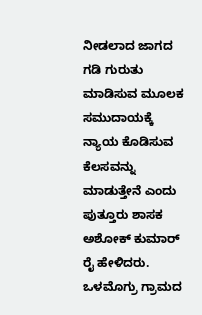ನೀಡಲಾದ ಜಾಗದ ಗಡಿ ಗುರುತು ಮಾಡಿಸುವ ಮೂಲಕ ಸಮುದಾಯಕ್ಕೆ ನ್ಯಾಯ ಕೊಡಿಸುವ ಕೆಲಸವನ್ನು ಮಾಡುತ್ತೇನೆ ಎಂದು ಪುತ್ತೂರು ಶಾಸಕ ಅಶೋಕ್ ಕುಮಾರ್ ರೈ ಹೇಳಿದರು.
ಒಳಮೊಗ್ರು ಗ್ರಾಮದ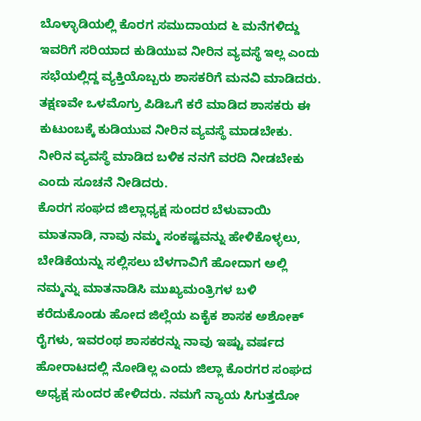ಬೊಳ್ಳಾಡಿಯಲ್ಲಿ ಕೊರಗ ಸಮುದಾಯದ ೬ ಮನೆಗಳಿದ್ದು ಇವರಿಗೆ ಸರಿಯಾದ ಕುಡಿಯುವ ನೀರಿನ ವ್ಯವಸ್ಥೆ ಇಲ್ಲ ಎಂದು ಸಭೆಯಲ್ಲಿದ್ದ ವ್ಯಕ್ತಿಯೊಬ್ಬರು ಶಾಸಕರಿಗೆ ಮನವಿ ಮಾಡಿದರು. ತಕ್ಷಣವೇ ಒಳಮೊಗ್ರು ಪಿಡಿಒಗೆ ಕರೆ ಮಾಡಿದ ಶಾಸಕರು ಈ ಕುಟುಂಬಕ್ಕೆ ಕುಡಿಯುವ ನೀರಿನ ವ್ಯವಸ್ಥೆ ಮಾಡಬೇಕು. ನೀರಿನ ವ್ಯವಸ್ಥೆ ಮಾಡಿದ ಬಳಿಕ ನನಗೆ ವರದಿ ನೀಡಬೇಕು ಎಂದು ಸೂಚನೆ ನೀಡಿದರು.
ಕೊರಗ ಸಂಘದ ಜಿಲ್ಲಾಧ್ಯಕ್ಷ ಸುಂದರ ಬೆಳುವಾಯಿ ಮಾತನಾಡಿ, ನಾವು ನಮ್ಮ ಸಂಕಷ್ಟವನ್ನು ಹೇಳಿಕೊಳ್ಳಲು, ಬೇಡಿಕೆಯನ್ನು ಸಲ್ಲಿಸಲು ಬೆಳಗಾವಿಗೆ ಹೋದಾಗ ಅಲ್ಲಿ ನಮ್ಮನ್ನು ಮಾತನಾಡಿಸಿ ಮುಖ್ಯಮಂತ್ರಿಗಳ ಬಳಿ ಕರೆದುಕೊಂಡು ಹೋದ ಜಿಲ್ಲೆಯ ಏಕೈಕ ಶಾಸಕ ಅಶೋಕ್ ರೈಗಳು, ಇವರಂಥ ಶಾಸಕರನ್ನು ನಾವು ಇಷ್ಟು ವರ್ಷದ ಹೋರಾಟದಲ್ಲಿ ನೋಡಿಲ್ಲ ಎಂದು ಜಿಲ್ಲಾ ಕೊರಗರ ಸಂಘದ ಅಧ್ಯಕ್ಷ ಸುಂದರ ಹೇಳಿದರು. ನಮಗೆ ನ್ಯಾಯ ಸಿಗುತ್ತದೋ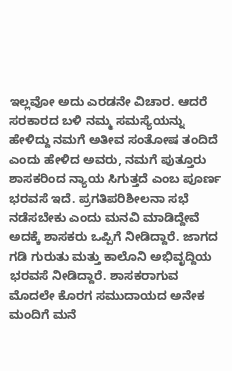ಇಲ್ಲವೋ ಅದು ಎರಡನೇ ವಿಚಾರ. ಆದರೆ ಸರಕಾರದ ಬಳಿ ನಮ್ಮ ಸಮಸ್ಯೆಯನ್ನು ಹೇಳಿದ್ದು ನಮಗೆ ಅತೀವ ಸಂತೋಷ ತಂದಿದೆ ಎಂದು ಹೇಳಿದ ಅವರು, ನಮಗೆ ಪುತ್ತೂರು ಶಾಸಕರಿಂದ ನ್ಯಾಯ ಸಿಗುತ್ತದೆ ಎಂಬ ಪೂರ್ಣ ಭರವಸೆ ಇದೆ. ಪ್ರಗತಿಪರಿಶೀಲನಾ ಸಭೆ ನಡೆಸಬೇಕು ಎಂದು ಮನವಿ ಮಾಡಿದ್ದೇವೆ ಅದಕ್ಕೆ ಶಾಸಕರು ಒಪ್ಪಿಗೆ ನೀಡಿದ್ದಾರೆ. ಜಾಗದ ಗಡಿ ಗುರುತು ಮತ್ತು ಕಾಲೊನಿ ಅಭಿವೃದ್ದಿಯ ಭರವಸೆ ನೀಡಿದ್ದಾರೆ. ಶಾಸಕರಾಗುವ ಮೊದಲೇ ಕೊರಗ ಸಮುದಾಯದ ಅನೇಕ ಮಂದಿಗೆ ಮನೆ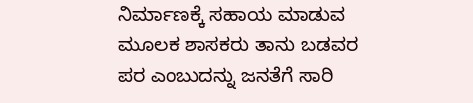ನಿರ್ಮಾಣಕ್ಕೆ ಸಹಾಯ ಮಾಡುವ ಮೂಲಕ ಶಾಸಕರು ತಾನು ಬಡವರ ಪರ ಎಂಬುದನ್ನು ಜನತೆಗೆ ಸಾರಿ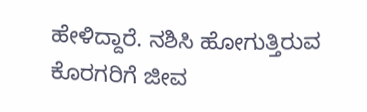ಹೇಳಿದ್ದಾರೆ. ನಶಿಸಿ ಹೋಗುತ್ತಿರುವ ಕೊರಗರಿಗೆ ಜೀವ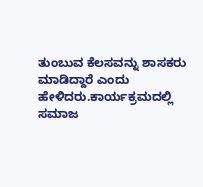ತುಂಬುವ ಕೆಲಸವನ್ನು ಶಾಸಕರು ಮಾಡಿದ್ದಾರೆ ಎಂದು ಹೇಳಿದರು.ಕಾರ್ಯಕ್ರಮದಲ್ಲಿ ಸಮಾಜ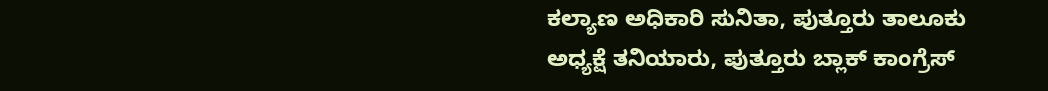ಕಲ್ಯಾಣ ಅಧಿಕಾರಿ ಸುನಿತಾ, ಪುತ್ತೂರು ತಾಲೂಕು ಅಧ್ಯಕ್ಷೆ ತನಿಯಾರು, ಪುತ್ತೂರು ಬ್ಲಾಕ್ ಕಾಂಗ್ರೆಸ್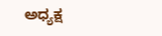ಅಧ್ಯಕ್ಷ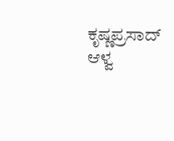ಕೃಷ್ಣಪ್ರಸಾದ್ ಆಳ್ವ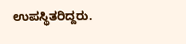ಉಪಸ್ಥಿತರಿದ್ದರು.